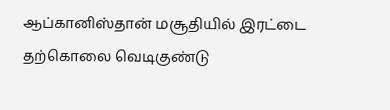ஆப்கானிஸ்தான் மசூதியில் இரட்டை தற்கொலை வெடிகுண்டு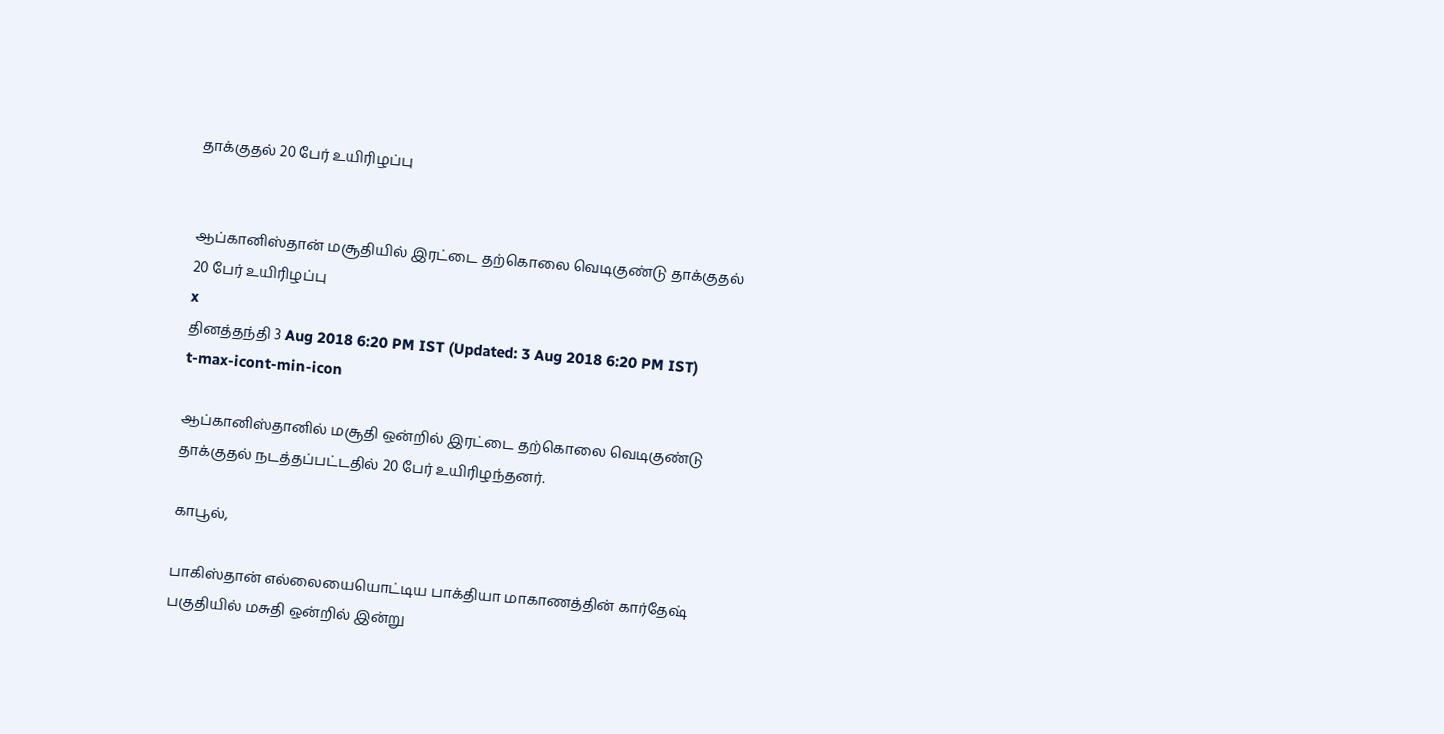தாக்குதல் 20 பேர் உயிரிழப்பு


ஆப்கானிஸ்தான் மசூதியில் இரட்டை தற்கொலை வெடிகுண்டு தாக்குதல் 20 பேர் உயிரிழப்பு
x
தினத்தந்தி 3 Aug 2018 6:20 PM IST (Updated: 3 Aug 2018 6:20 PM IST)
t-max-icont-min-icon

ஆப்கானிஸ்தானில் மசூதி ஒன்றில் இரட்டை தற்கொலை வெடிகுண்டு தாக்குதல் நடத்தப்பட்டதில் 20 பேர் உயிரிழந்தனர்.

காபூல்,

பாகிஸ்தான் எல்லையையொட்டிய பாக்தியா மாகாணத்தின் கார்தேஷ் பகுதியில் மசுதி ஒன்றில் இன்று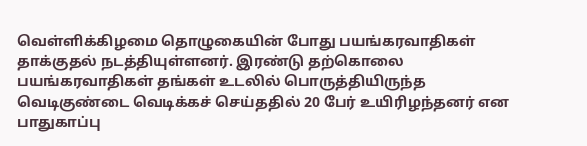வெள்ளிக்கிழமை தொழுகையின் போது பயங்கரவாதிகள் தாக்குதல் நடத்தியுள்ளனர். இரண்டு தற்கொலை பயங்கரவாதிகள் தங்கள் உடலில் பொருத்தியிருந்த வெடிகுண்டை வெடிக்கச் செய்ததில் 20 பேர் உயிரிழந்தனர் என பாதுகாப்பு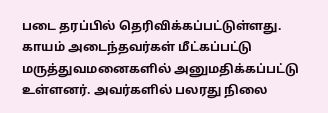படை தரப்பில் தெரிவிக்கப்பட்டுள்ளது. காயம் அடைந்தவர்கள் மீட்கப்பட்டு மருத்துவமனைகளில் அனுமதிக்கப்பட்டு உள்ளனர். அவர்களில் பலரது நிலை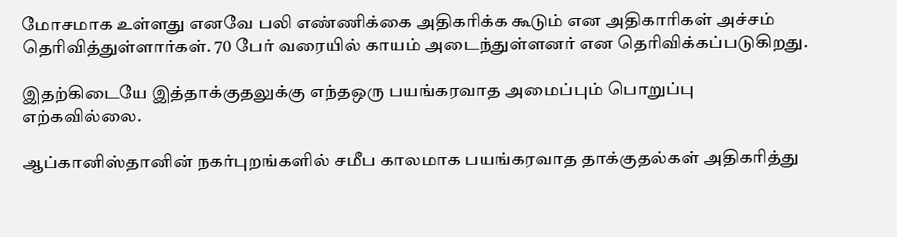மோசமாக உள்ளது எனவே பலி எண்ணிக்கை அதிகரிக்க கூடும் என அதிகாரிகள் அச்சம் தெரிவித்துள்ளார்கள். 70 பேர் வரையில் காயம் அடைந்துள்ளனர் என தெரிவிக்கப்படுகிறது.

இதற்கிடையே இத்தாக்குதலுக்கு எந்தஒரு பயங்கரவாத அமைப்பும் பொறுப்பு எற்கவில்லை.

ஆப்கானிஸ்தானின் நகர்புறங்களில் சமீப காலமாக பயங்கரவாத தாக்குதல்கள் அதிகரித்து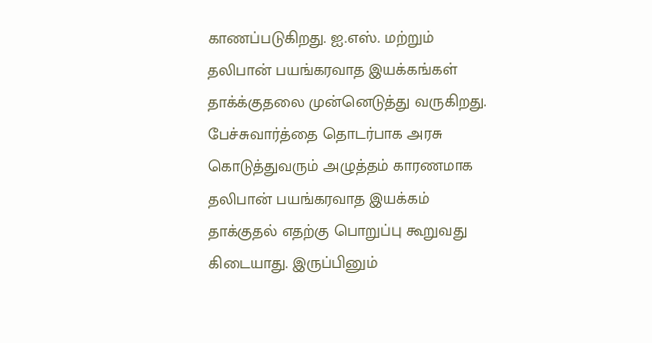காணப்படுகிறது. ஐ.எஸ். மற்றும் தலிபான் பயங்கரவாத இயக்கங்கள் தாக்க்குதலை முன்னெடுத்து வருகிறது. பேச்சுவார்த்தை தொடர்பாக அரசு கொடுத்துவரும் அழுத்தம் காரணமாக தலிபான் பயங்கரவாத இயக்கம் தாக்குதல் எதற்கு பொறுப்பு கூறுவது கிடையாது. இருப்பினும்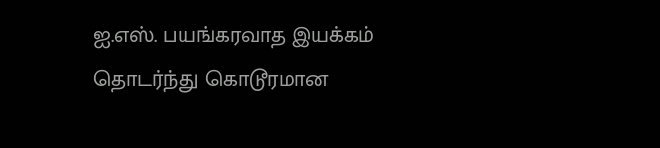ஐ.எஸ். பயங்கரவாத இயக்கம் தொடர்ந்து கொடூரமான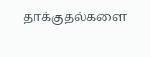தாக்குதல்களை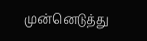முன்னெடுத்து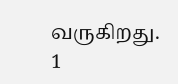வருகிறது.
1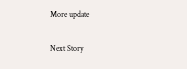More update

Next Story